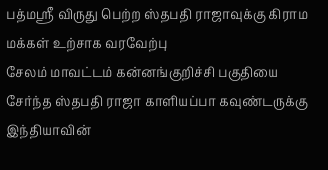பத்மஸ்ரீ விருது பெற்ற ஸ்தபதி ராஜாவுக்கு கிராம மக்கள் உற்சாக வரவேற்பு
சேலம் மாவட்டம் கன்னங்குறிச்சி பகுதியை சேர்ந்த ஸ்தபதி ராஜா காளியப்பா கவுண்டருக்கு இந்தியாவின்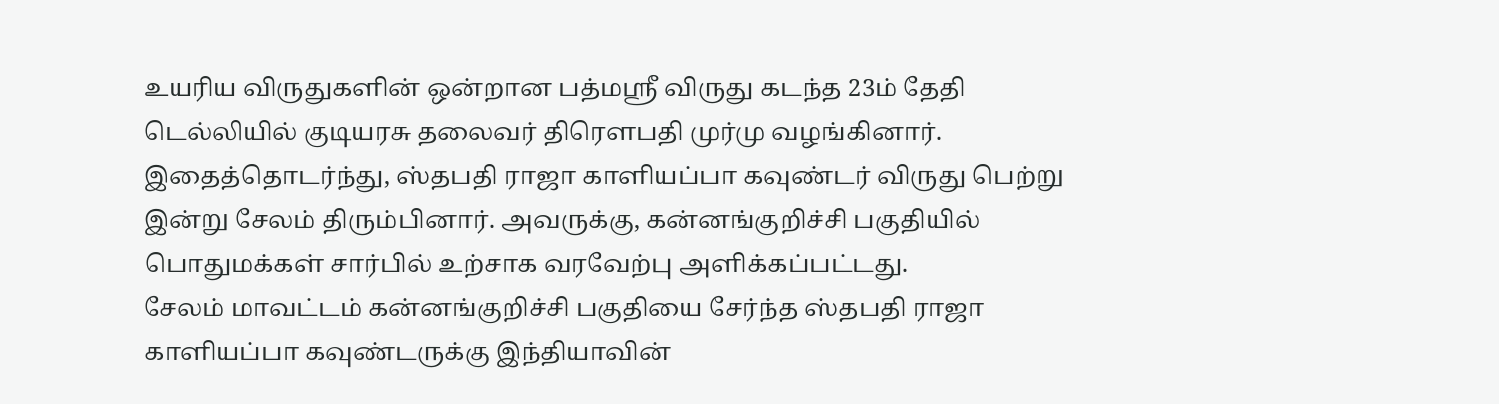உயரிய விருதுகளின் ஒன்றான பத்மஸ்ரீ விருது கடந்த 23ம் தேதி டெல்லியில் குடியரசு தலைவர் திரௌபதி முர்மு வழங்கினார். இதைத்தொடர்ந்து, ஸ்தபதி ராஜா காளியப்பா கவுண்டர் விருது பெற்று இன்று சேலம் திரும்பினார். அவருக்கு, கன்னங்குறிச்சி பகுதியில் பொதுமக்கள் சார்பில் உற்சாக வரவேற்பு அளிக்கப்பட்டது.
சேலம் மாவட்டம் கன்னங்குறிச்சி பகுதியை சேர்ந்த ஸ்தபதி ராஜா காளியப்பா கவுண்டருக்கு இந்தியாவின்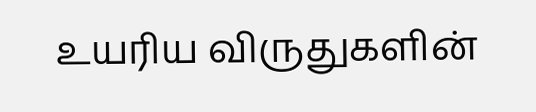உயரிய விருதுகளின்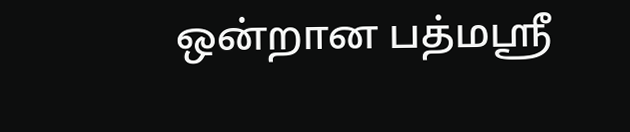ஒன்றான பத்மஸ்ரீ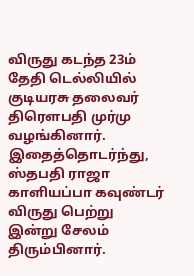விருது கடந்த 23ம் தேதி டெல்லியில் குடியரசு தலைவர் திரௌபதி முர்மு வழங்கினார். இதைத்தொடர்ந்து, ஸ்தபதி ராஜா காளியப்பா கவுண்டர் விருது பெற்று இன்று சேலம் திரும்பினார்.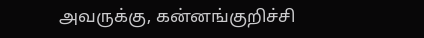அவருக்கு, கன்னங்குறிச்சி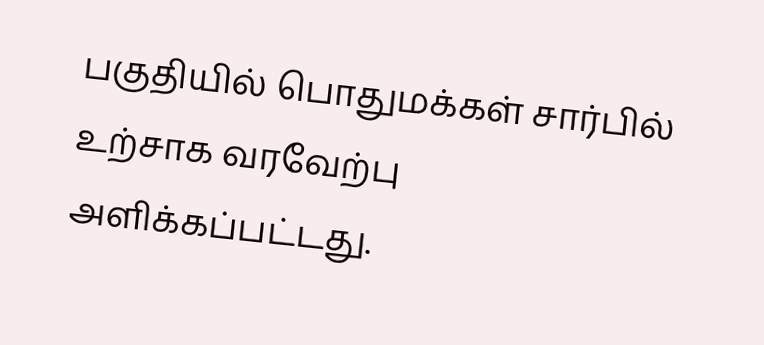பகுதியில் பொதுமக்கள் சார்பில் உற்சாக வரவேற்பு அளிக்கப்பட்டது.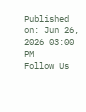Published on: Jun 26, 2026 03:00 PM
Follow Us